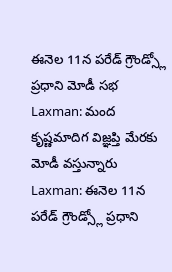ఈనెల 11న పరేడ్ గ్రౌండ్స్లో ప్రధాని మోడీ సభ
Laxman: మంద కృష్ణమాదిగ విజ్ఞప్తి మేరకు మోడీ వస్తున్నారు
Laxman: ఈనెల 11న పరేడ్ గ్రౌండ్స్లో ప్రధాని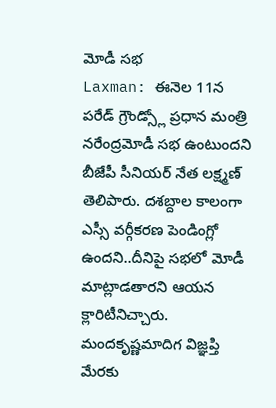మోడీ సభ
Laxman: ఈనెల 11న పరేడ్ గ్రౌండ్స్లో ప్రధాన మంత్రి నరేంద్రమోడీ సభ ఉంటుందని బీజేపీ సీనియర్ నేత లక్ష్మణ్ తెలిపారు. దశబ్దాల కాలంగా ఎస్సీ వర్గీకరణ పెండింగ్లో ఉందని..దీనిపై సభలో మోడీ మాట్లాడతారని ఆయన క్లారిటీనిచ్చారు. మందకృష్ణమాదిగ విజ్ఞప్తి మేరకు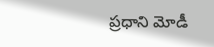ప్రధాని మోడీ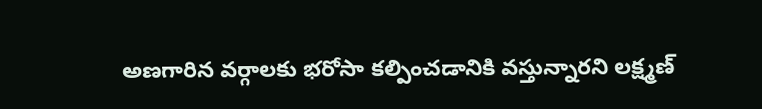అణగారిన వర్గాలకు భరోసా కల్పించడానికి వస్తున్నారని లక్ష్మణ్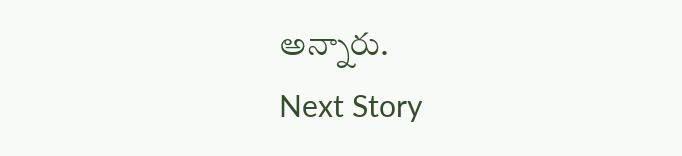అన్నారు.
Next Story